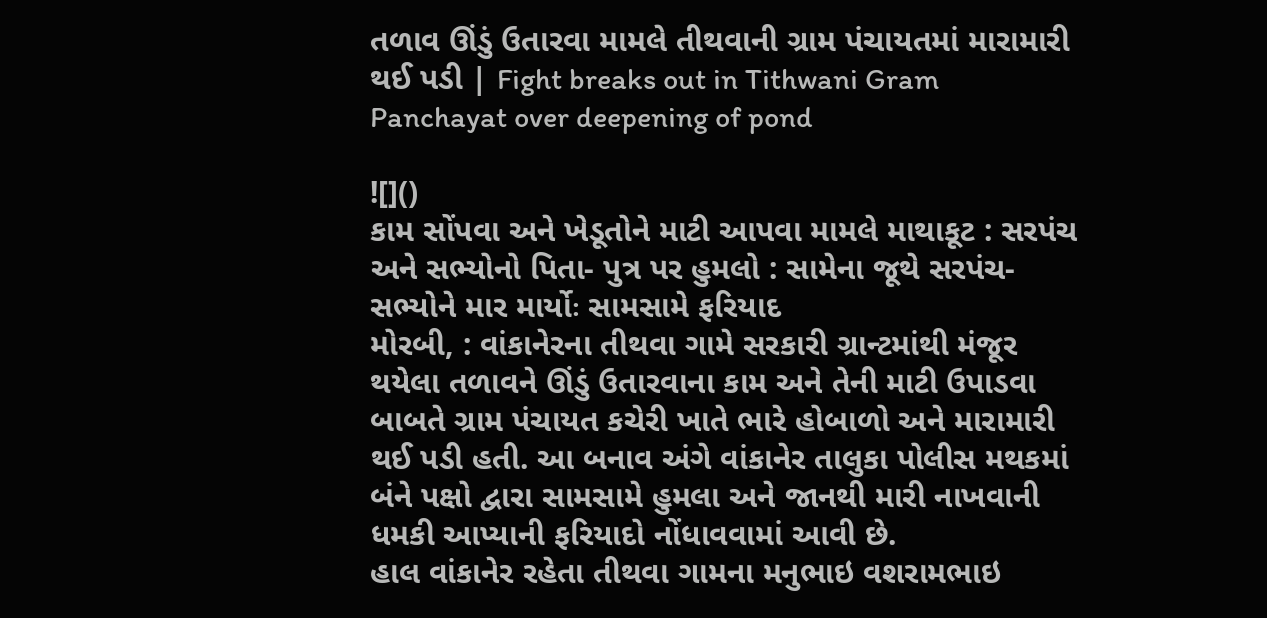તળાવ ઊંડું ઉતારવા મામલે તીથવાની ગ્રામ પંચાયતમાં મારામારી થઈ પડી | Fight breaks out in Tithwani Gram Panchayat over deepening of pond

![]()
કામ સોંપવા અને ખેડૂતોને માટી આપવા મામલે માથાકૂટ : સરપંચ અને સભ્યોનો પિતા- પુત્ર પર હુમલો : સામેના જૂથે સરપંચ- સભ્યોને માર માર્યોઃ સામસામે ફરિયાદ
મોરબી, : વાંકાનેરના તીથવા ગામે સરકારી ગ્રાન્ટમાંથી મંજૂર થયેલા તળાવને ઊંડું ઉતારવાના કામ અને તેની માટી ઉપાડવા બાબતે ગ્રામ પંચાયત કચેરી ખાતે ભારે હોબાળો અને મારામારી થઈ પડી હતી. આ બનાવ અંગે વાંકાનેર તાલુકા પોલીસ મથકમાં બંને પક્ષો દ્વારા સામસામે હુમલા અને જાનથી મારી નાખવાની ધમકી આપ્યાની ફરિયાદો નોંધાવવામાં આવી છે.
હાલ વાંકાનેર રહેતા તીથવા ગામના મનુભાઇ વશરામભાઇ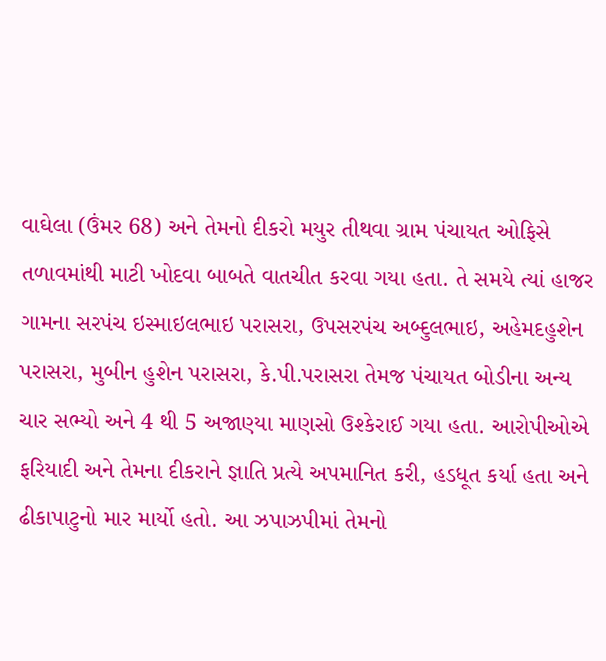વાઘેલા (ઉંમર 68) અને તેમનો દીકરો મયુર તીથવા ગ્રામ પંચાયત ઓફિસે તળાવમાંથી માટી ખોદવા બાબતે વાતચીત કરવા ગયા હતા. તે સમયે ત્યાં હાજર ગામના સરપંચ ઇસ્માઇલભાઇ પરાસરા, ઉપસરપંચ અબ્દુલભાઇ, અહેમદહુશેન પરાસરા, મુબીન હુશેન પરાસરા, કે.પી.પરાસરા તેમજ પંચાયત બોડીના અન્ય ચાર સભ્યો અને 4 થી 5 અજાણ્યા માણસો ઉશ્કેરાઈ ગયા હતા. આરોપીઓએ ફરિયાદી અને તેમના દીકરાને જ્ઞાતિ પ્રત્યે અપમાનિત કરી, હડધૂત કર્યા હતા અને ઢીકાપાટુનો માર માર્યો હતો. આ ઝપાઝપીમાં તેમનો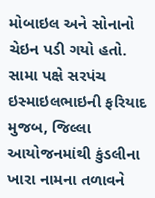મોબાઇલ અને સોનાનો ચેઇન પડી ગયો હતો.
સામા પક્ષે સરપંચ ઇસ્માઇલભાઇની ફરિયાદ મુજબ, જિલ્લા આયોજનમાંથી કુંડલીના ખારા નામના તળાવને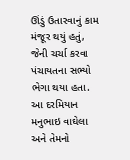ઊંડું ઉતારવાનું કામ મંજૂર થયું હતું, જેની ચર્ચા કરવા પંચાયતના સભ્યો ભેગા થયા હતા. આ દરમિયાન મનુભાઇ વાઘેલા અને તેમનો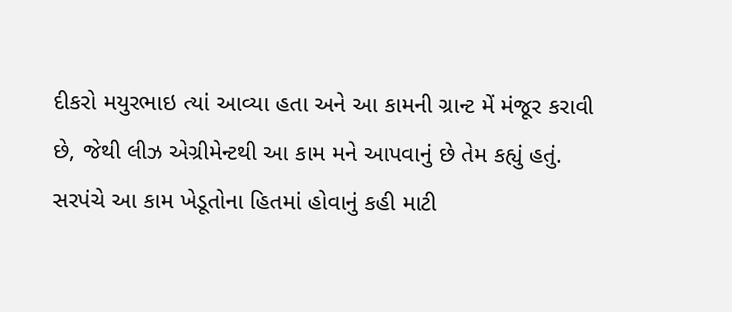દીકરો મયુરભાઇ ત્યાં આવ્યા હતા અને આ કામની ગ્રાન્ટ મેં મંજૂર કરાવી છે, જેથી લીઝ એગ્રીમેન્ટથી આ કામ મને આપવાનું છે તેમ કહ્યું હતું. સરપંચે આ કામ ખેડૂતોના હિતમાં હોવાનું કહી માટી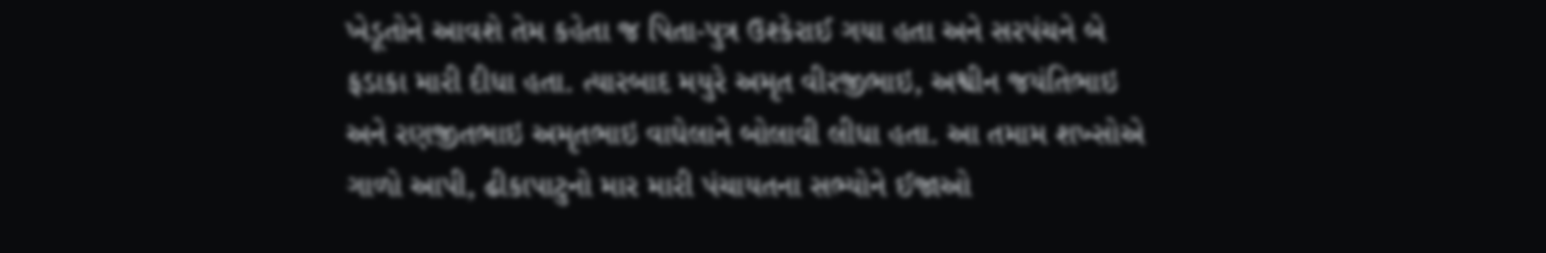ખેડૂતોને આવશે તેમ કહેતા જ પિતા-પુત્ર ઉશ્કેરાઈ ગયા હતા અને સરપંચને બે ફડાકા મારી દીધા હતા. ત્યારબાદ મયુરે અમૃત વીરજીભાઇ, અશ્વીન જયંતિભાઇ અને રણજીતભાઇ અમૃતભાઇ વાઘેલાને બોલાવી લીધા હતા. આ તમામ શખ્સોએ ગાળો આપી, ઢીકાપાટુનો માર મારી પંચાયતના સભ્યોને ઈજાઓ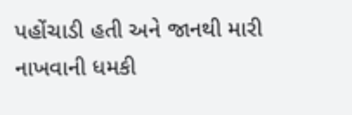પહોંચાડી હતી અને જાનથી મારી નાખવાની ધમકી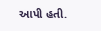આપી હતી.